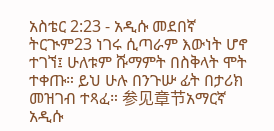አስቴር 2:23 - አዲሱ መደበኛ ትርጒም23 ነገሩ ሲጣራም እውነት ሆኖ ተገኘ፤ ሁለቱም ሹማምት በስቅላት ሞት ተቀጡ። ይህ ሁሉ በንጉሡ ፊት በታሪክ መዝገብ ተጻፈ። 参见章节አማርኛ አዲሱ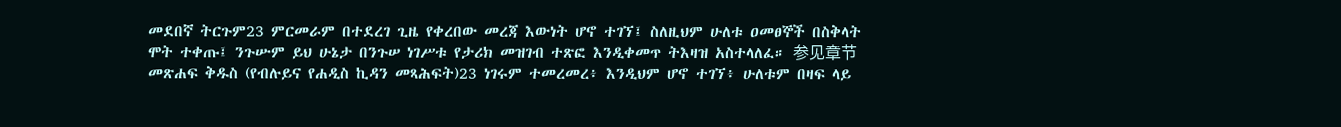መደበኛ ትርጉም23 ምርመራም በተደረገ ጊዜ የቀረበው መረጃ እውነት ሆኖ ተገኘ፤ ስለዚህም ሁለቱ ዐመፀኞች በስቅላት ሞት ተቀጡ፤ ንጉሡም ይህ ሁኔታ በንጉሠ ነገሥቱ የታሪክ መዝገብ ተጽፎ እንዲቀመጥ ትእዛዝ አስተላለፈ። 参见章节መጽሐፍ ቅዱስ (የብሉይና የሐዲስ ኪዳን መጻሕፍት)23 ነገሩም ተመረመረ፥ እንዲህም ሆኖ ተገኘ፥ ሁለቱም በዛፍ ላይ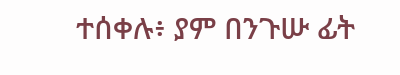ተሰቀሉ፥ ያም በንጉሡ ፊት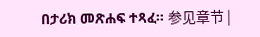በታሪክ መጽሐፍ ተጻፈ። 参见章节 |